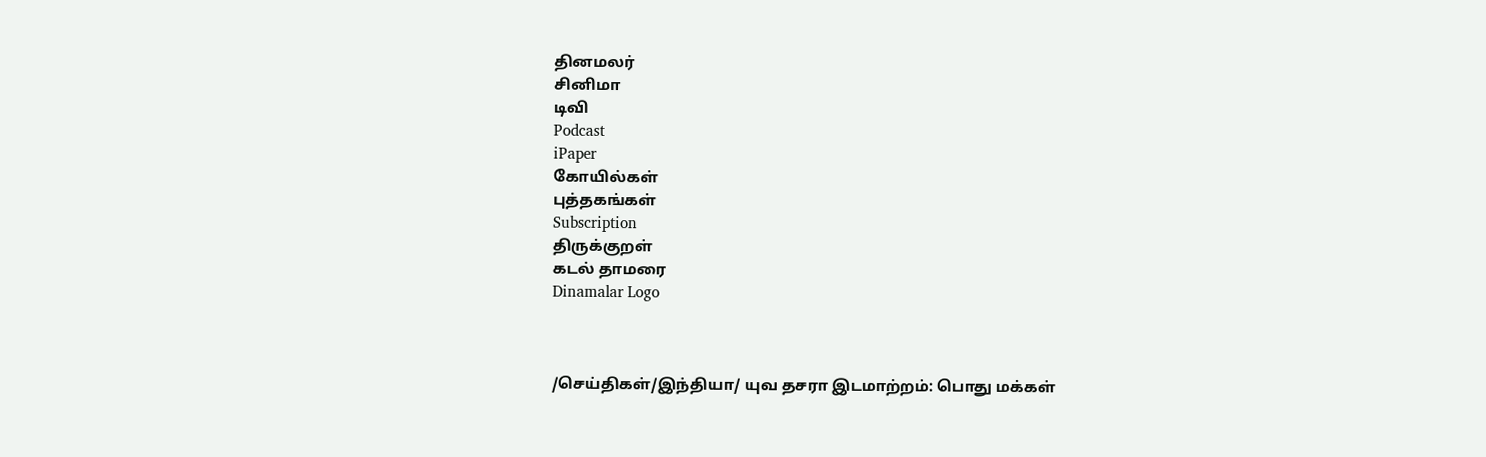தினமலர்
சினிமா
டிவி
Podcast
iPaper
கோயில்கள்
புத்தகங்கள்
Subscription
திருக்குறள்
கடல் தாமரை
Dinamalar Logo



/செய்திகள்/இந்தியா/ யுவ தசரா இடமாற்றம்: பொது மக்கள்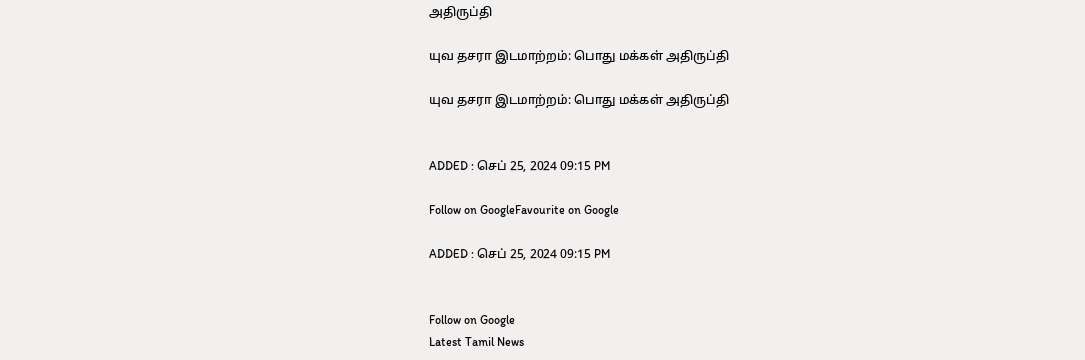அதிருப்தி

யுவ தசரா இடமாற்றம்: பொது மக்கள் அதிருப்தி

யுவ தசரா இடமாற்றம்: பொது மக்கள் அதிருப்தி


ADDED : செப் 25, 2024 09:15 PM

Follow on GoogleFavourite on Google

ADDED : செப் 25, 2024 09:15 PM


Follow on Google
Latest Tamil News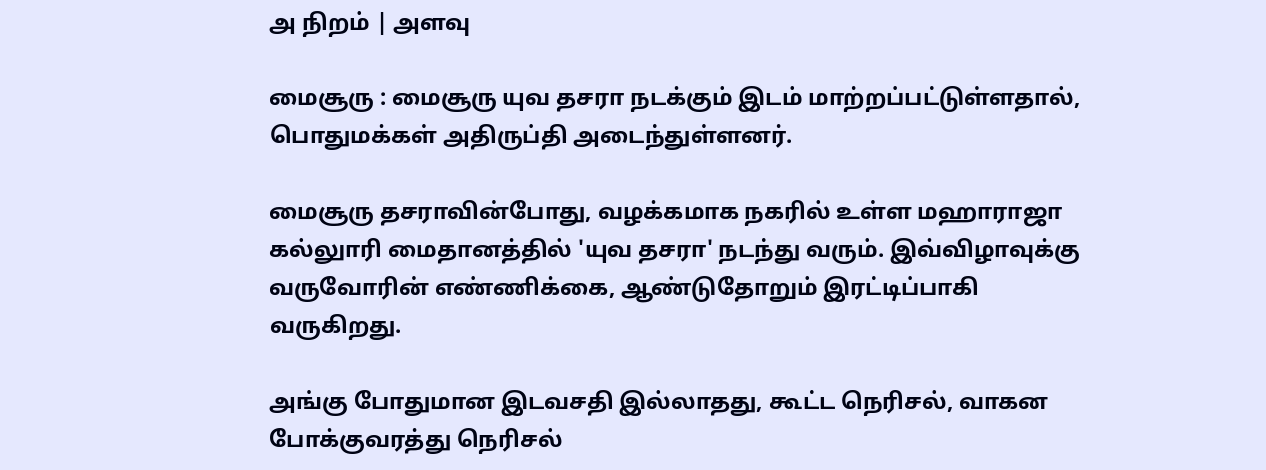அ நிறம் | அளவு

மைசூரு : மைசூரு யுவ தசரா நடக்கும் இடம் மாற்றப்பட்டுள்ளதால், பொதுமக்கள் அதிருப்தி அடைந்துள்ளனர்.

மைசூரு தசராவின்போது, வழக்கமாக நகரில் உள்ள மஹாராஜா கல்லுாரி மைதானத்தில் 'யுவ தசரா' நடந்து வரும். இவ்விழாவுக்கு வருவோரின் எண்ணிக்கை, ஆண்டுதோறும் இரட்டிப்பாகி வருகிறது.

அங்கு போதுமான இடவசதி இல்லாதது, கூட்ட நெரிசல், வாகன போக்குவரத்து நெரிசல்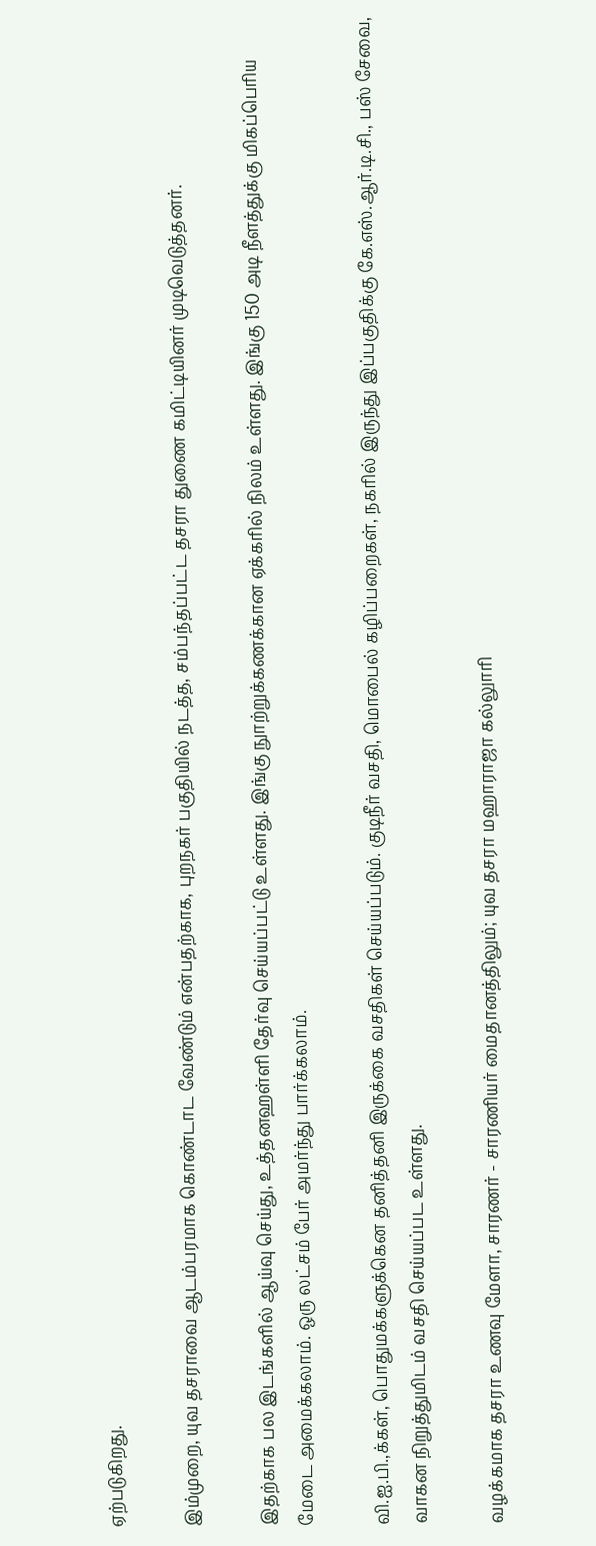ஏற்படுகிறது.

இம்முறை, யுவ தசராவை ஆடம்பரமாக கொண்டாட வேண்டும் என்பதற்காக, புறநகர் பகுதியில் நடத்த, சம்பந்தப்பட்ட தசரா துணை கமிட்டியினர் முடிவெடுத்தனர்.

இதற்காக பல இடங்களில் ஆய்வு செய்து, உத்தனஹள்ளி தேர்வு செய்யப்பட்டு உள்ளது. இங்கு நுாற்றுக்கணக்கான ஏக்கரில் நிலம் உள்ளது. இங்கு 150 அடி நீளத்துக்கு மிகப்பெரிய மேடை அமைக்கலாம். ஒரு லட்சம் பேர் அமர்ந்து பார்க்கலாம்.

வி.ஐ.பி.,க்கள், பொதுமக்களுக்கென தனித்தனி இருக்கை வசதிகள் செய்யப்படும். குடிநீர் வசதி, மொபைல் கழிப்பறைகள், நகரில் இருந்து இப்பகுதிக்கு கே.எஸ்.ஆர்.டி.சி., பஸ் சேவை, வாகன நிறுத்துமிடம் வசதி செய்யப்பட உள்ளது.

வழக்கமாக தசரா உணவு மேளா, சாரணர் - சாரணியர் மைதானத்திலும்; யுவ தசரா மஹாராஜா கல்லுாரி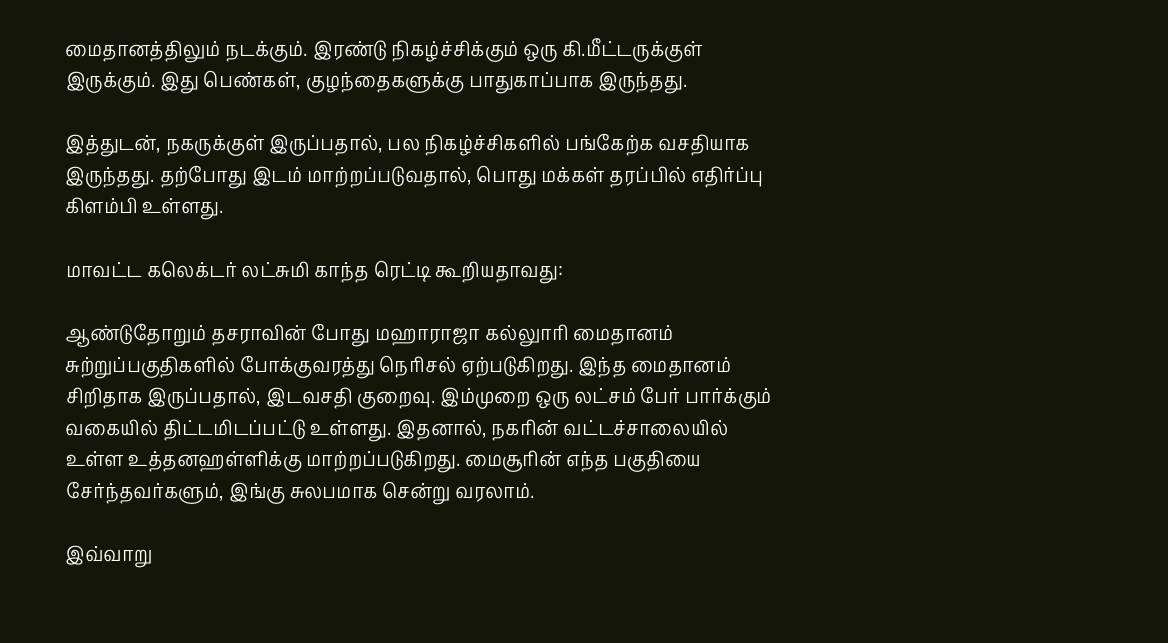மைதானத்திலும் நடக்கும். இரண்டு நிகழ்ச்சிக்கும் ஒரு கி.மீட்டருக்குள் இருக்கும். இது பெண்கள், குழந்தைகளுக்கு பாதுகாப்பாக இருந்தது.

இத்துடன், நகருக்குள் இருப்பதால், பல நிகழ்ச்சிகளில் பங்கேற்க வசதியாக இருந்தது. தற்போது இடம் மாற்றப்படுவதால், பொது மக்கள் தரப்பில் எதிர்ப்பு கிளம்பி உள்ளது.

மாவட்ட கலெக்டர் லட்சுமி காந்த ரெட்டி கூறியதாவது:

ஆண்டுதோறும் தசராவின் போது மஹாராஜா கல்லுாரி மைதானம் சுற்றுப்பகுதிகளில் போக்குவரத்து நெரிசல் ஏற்படுகிறது. இந்த மைதானம் சிறிதாக இருப்பதால், இடவசதி குறைவு. இம்முறை ஒரு லட்சம் பேர் பார்க்கும் வகையில் திட்டமிடப்பட்டு உள்ளது. இதனால், நகரின் வட்டச்சாலையில் உள்ள உத்தனஹள்ளிக்கு மாற்றப்படுகிறது. மைசூரின் எந்த பகுதியை சேர்ந்தவர்களும், இங்கு சுலபமாக சென்று வரலாம்.

இவ்வாறு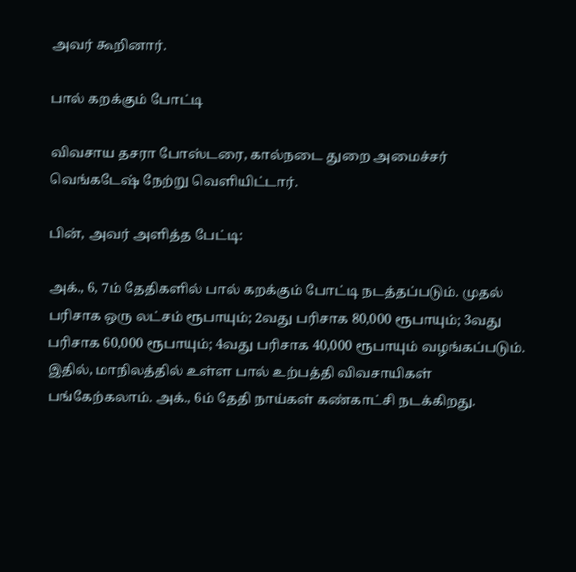அவர் கூறினார்.

பால் கறக்கும் போட்டி

விவசாய தசரா போஸ்டரை, கால்நடை துறை அமைச்சர் வெங்கடேஷ் நேற்று வெளியிட்டார்.

பின், அவர் அளித்த பேட்டி:

அக்., 6, 7ம் தேதிகளில் பால் கறக்கும் போட்டி நடத்தப்படும். முதல் பரிசாக ஒரு லட்சம் ரூபாயும்; 2வது பரிசாக 80,000 ரூபாயும்; 3வது பரிசாக 60,000 ரூபாயும்; 4வது பரிசாக 40,000 ரூபாயும் வழங்கப்படும். இதில், மாநிலத்தில் உள்ள பால் உற்பத்தி விவசாயிகள் பங்கேற்கலாம். அக்., 6ம் தேதி நாய்கள் கண்காட்சி நடக்கிறது.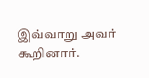இவ்வாறு அவர் கூறினார்.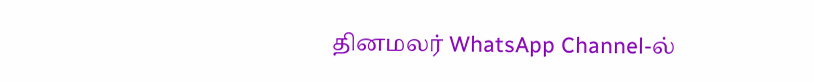தினமலர் WhatsApp Channel-ல்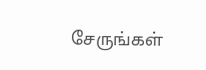சேருங்கள்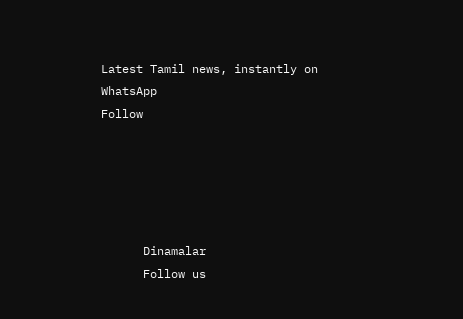Latest Tamil news, instantly on WhatsApp
Follow





      Dinamalar
      Follow us